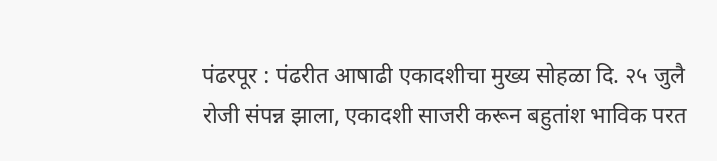पंढरपूर : पंढरीत आषाढी एकादशीचा मुख्य सोहळा दि. २५ जुलै रोजी संपन्न झाला, एकादशी साजरी करून बहुतांश भाविक परत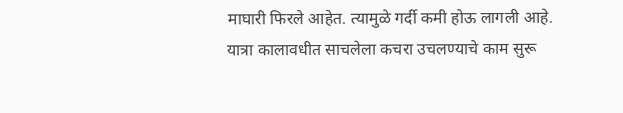माघारी फिरले आहेत. त्यामुळे गर्दी कमी होऊ लागली आहे. यात्रा कालावधीत साचलेला कचरा उचलण्याचे काम सुरू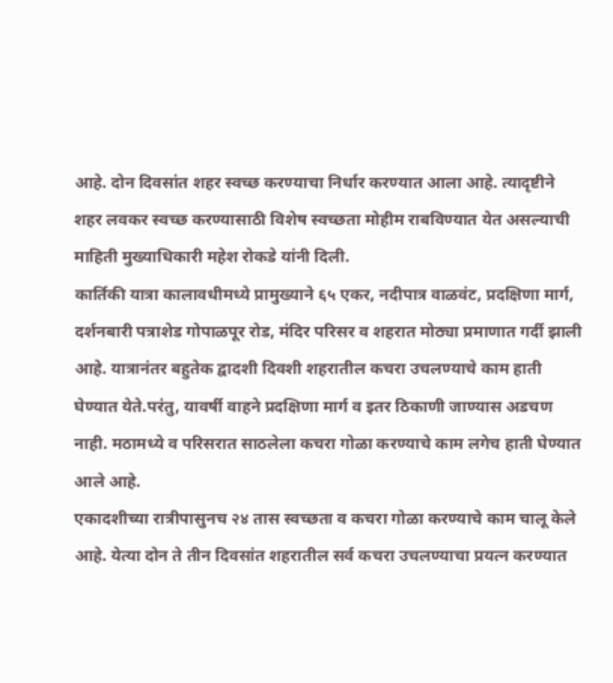आहे. दोन दिवसांत शहर स्वच्छ करण्याचा निर्धार करण्यात आला आहे. त्यादृष्टीने शहर लवकर स्वच्छ करण्यासाठी विशेष स्वच्छता मोहीम राबविण्यात येत असल्याची माहिती मुख्याधिकारी महेश रोकडे यांनी दिली.
कार्तिकी यात्रा कालावधीमध्ये प्रामुख्याने ६५ एकर, नदीपात्र वाळवंट, प्रदक्षिणा मार्ग, दर्शनबारी पत्राशेड गोपाळपूर रोड, मंदिर परिसर व शहरात मोठ्या प्रमाणात गर्दी झाली आहे. यात्रानंतर बहुतेक द्वादशी दिवशी शहरातील कचरा उचलण्याचे काम हाती घेण्यात येते.परंतु, यावर्षी वाहने प्रदक्षिणा मार्ग व इतर ठिकाणी जाण्यास अडचण नाही. मठामध्ये व परिसरात साठलेला कचरा गोळा करण्याचे काम लगेच हाती घेण्यात आले आहे.
एकादशीच्या रात्रीपासुनच २४ तास स्वच्छता व कचरा गोळा करण्याचे काम चालू केले आहे. येत्या दोन ते तीन दिवसांत शहरातील सर्व कचरा उचलण्याचा प्रयत्न करण्यात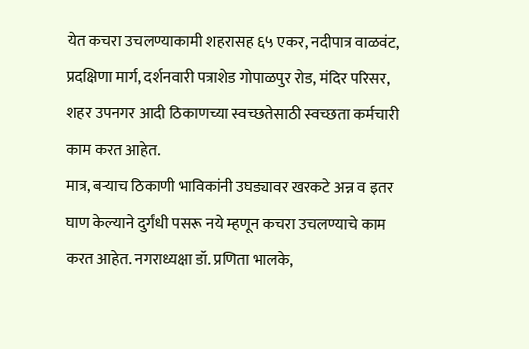येत कचरा उचलण्याकामी शहरासह ६५ एकर, नदीपात्र वाळवंट, प्रदक्षिणा मार्ग, दर्शनवारी पत्राशेड गोपाळपुर रोड, मंदिर परिसर, शहर उपनगर आदी ठिकाणच्या स्वच्छतेसाठी स्वच्छता कर्मचारी काम करत आहेत.
मात्र, बऱ्याच ठिकाणी भाविकांनी उघड्यावर खरकटे अन्न व इतर घाण केल्याने दुर्गंधी पसरू नये म्हणून कचरा उचलण्याचे काम करत आहेत. नगराध्यक्षा डॉ. प्रणिता भालके,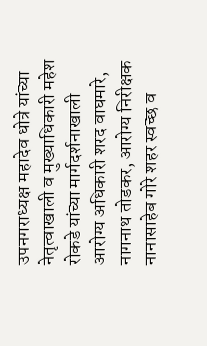उपनगराध्यक्ष महादेव धोत्रे यांच्या नेतृत्वाखाली व मुख्याधिकारी महेश रोकडे यांच्या मार्गदर्शनाखाली आरोग्य अधिकारी शरद वाघमारे, नागनाथ तोडकर, आरोग्य निरीक्षक नानासाहेब गोरे शहर स्वच्छ व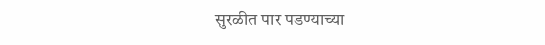सुरळीत पार पडण्याच्या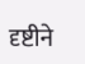दृष्टीने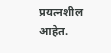प्रयत्नशील आहेत.